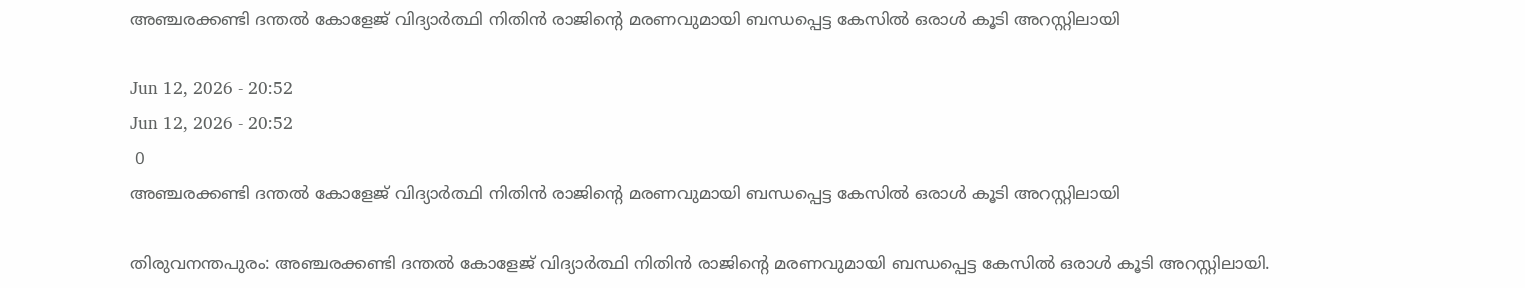അഞ്ചരക്കണ്ടി ദന്തൽ കോളേജ് വിദ്യാർത്ഥി നിതിൻ രാജിന്റെ മരണവുമായി ബന്ധപ്പെട്ട കേസിൽ ഒരാൾ കൂടി അറസ്റ്റിലായി

Jun 12, 2026 - 20:52
Jun 12, 2026 - 20:52
 0
അഞ്ചരക്കണ്ടി ദന്തൽ കോളേജ് വിദ്യാർത്ഥി നിതിൻ രാജിന്റെ മരണവുമായി ബന്ധപ്പെട്ട കേസിൽ ഒരാൾ കൂടി അറസ്റ്റിലായി

തിരുവനന്തപുരം: അഞ്ചരക്കണ്ടി ദന്തൽ കോളേജ് വിദ്യാർത്ഥി നിതിൻ രാജിന്റെ മരണവുമായി ബന്ധപ്പെട്ട കേസിൽ ഒരാൾ കൂടി അറസ്റ്റിലായി.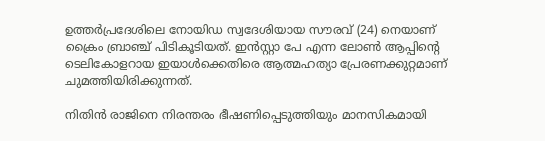ഉത്തർപ്രദേശിലെ നോയിഡ സ്വദേശിയായ സൗരവ് (24) നെയാണ് ക്രൈം ബ്രാഞ്ച് പിടികൂടിയത്. ഇൻസ്റ്റാ പേ എന്ന ലോൺ ആപ്പിന്റെ ടെലികോളറായ ഇയാൾക്കെതിരെ ആത്മഹത്യാ പ്രേരണക്കുറ്റമാണ് ചുമത്തിയിരിക്കുന്നത്.

നിതിൻ രാജിനെ നിരന്തരം ഭീഷണിപ്പെടുത്തിയും മാനസികമായി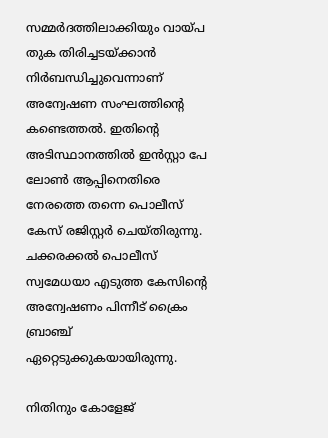സമ്മർദത്തിലാക്കിയും വായ്പ തുക തിരിച്ചടയ്ക്കാൻ നിർബന്ധിച്ചുവെന്നാണ് അന്വേഷണ സംഘത്തിന്റെ കണ്ടെത്തൽ. ഇതിന്റെ അടിസ്ഥാനത്തിൽ ഇൻസ്റ്റാ പേ ലോൺ ആപ്പിനെതിരെ നേരത്തെ തന്നെ പൊലീസ് കേസ് രജിസ്റ്റർ ചെയ്തിരുന്നു. ചക്കരക്കൽ പൊലീസ് സ്വമേധയാ എടുത്ത കേസിന്റെ അന്വേഷണം പിന്നീട് ക്രൈം ബ്രാഞ്ച് ഏറ്റെടുക്കുകയായിരുന്നു.

നിതിനും കോളേജ്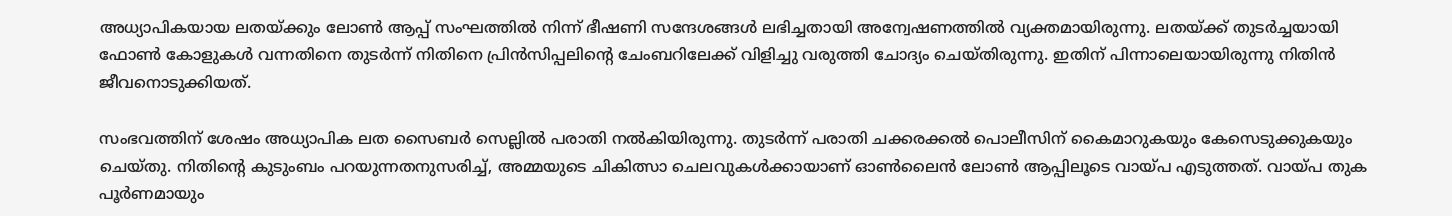അധ്യാപികയായ ലതയ്ക്കും ലോൺ ആപ്പ് സംഘത്തിൽ നിന്ന് ഭീഷണി സന്ദേശങ്ങൾ ലഭിച്ചതായി അന്വേഷണത്തിൽ വ്യക്തമായിരുന്നു. ലതയ്ക്ക് തുടർച്ചയായി ഫോൺ കോളുകൾ വന്നതിനെ തുടർന്ന് നിതിനെ പ്രിൻസിപ്പലിന്റെ ചേംബറിലേക്ക് വിളിച്ചു വരുത്തി ചോദ്യം ചെയ്തിരുന്നു. ഇതിന് പിന്നാലെയായിരുന്നു നിതിൻ ജീവനൊടുക്കിയത്.

സംഭവത്തിന് ശേഷം അധ്യാപിക ലത സൈബർ സെല്ലിൽ പരാതി നൽകിയിരുന്നു. തുടർന്ന് പരാതി ചക്കരക്കൽ പൊലീസിന് കൈമാറുകയും കേസെടുക്കുകയും ചെയ്തു. നിതിന്റെ കുടുംബം പറയുന്നതനുസരിച്ച്, അമ്മയുടെ ചികിത്സാ ചെലവുകൾക്കായാണ് ഓൺലൈൻ ലോൺ ആപ്പിലൂടെ വായ്പ എടുത്തത്. വായ്പ തുക പൂർണമായും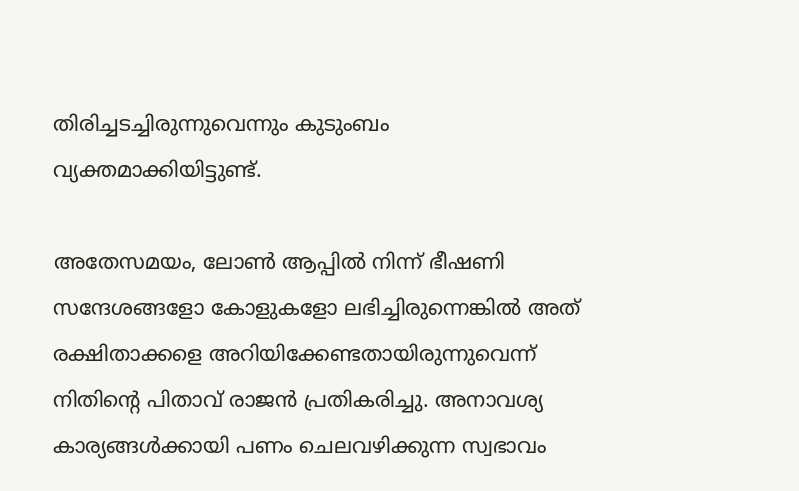തിരിച്ചടച്ചിരുന്നുവെന്നും കുടുംബം വ്യക്തമാക്കിയിട്ടുണ്ട്.

അതേസമയം, ലോൺ ആപ്പിൽ നിന്ന് ഭീഷണി സന്ദേശങ്ങളോ കോളുകളോ ലഭിച്ചിരുന്നെങ്കിൽ അത് രക്ഷിതാക്കളെ അറിയിക്കേണ്ടതായിരുന്നുവെന്ന് നിതിന്റെ പിതാവ് രാജൻ പ്രതികരിച്ചു. അനാവശ്യ കാര്യങ്ങൾക്കായി പണം ചെലവഴിക്കുന്ന സ്വഭാവം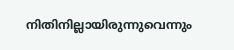നിതിനില്ലായിരുന്നുവെന്നും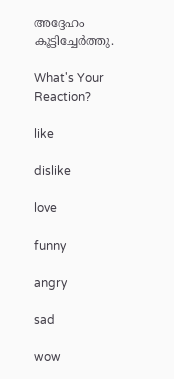അദ്ദേഹം കൂട്ടിച്ചേർത്തു.

What's Your Reaction?

like

dislike

love

funny

angry

sad

wow